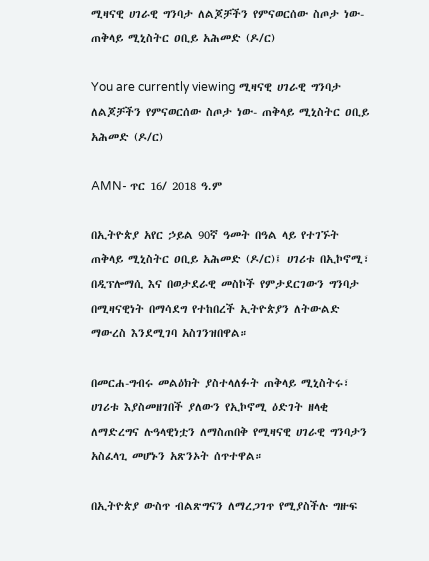ሚዛናዊ ሀገራዊ ግንባታ ለልጆቻችን የምናወርሰው ስጦታ ነው- ጠቅላይ ሚኒስትር ዐቢይ አሕመድ (ዶ/ር)

You are currently viewing ሚዛናዊ ሀገራዊ ግንባታ ለልጆቻችን የምናወርሰው ስጦታ ነው- ጠቅላይ ሚኒስትር ዐቢይ አሕመድ (ዶ/ር)

AMN- ጥር 16/ 2018 ዓ.ም

በኢትዮጵያ አየር ኃይል 90ኛ ዓመት በዓል ላይ የተገኙት ጠቅላይ ሚኒስትር ዐቢይ አሕመድ (ዶ/ር)፤ ሀገሪቱ በኢኮኖሚ፣ በዲፕሎማሲ እና በወታደራዊ መስኮች የምታደርገውን ግንባታ በሚዛናዊነት በማሳደግ የተከበረች ኢትዮጵያን ለትውልድ ማውረስ እንደሚገባ አስገንዝበዋል።

በመርሐ-ግብሩ መልዕክት ያስተላለፉት ጠቅላይ ሚኒስትሩ፣ ሀገሪቱ እያስመዘገበች ያለውን የኢኮኖሚ ዕድገት ዘላቂ ለማድረግና ሉዓላዊነቷን ለማስጠበቅ የሚዛናዊ ሀገራዊ ግንባታን አስፈላጊ መሆኑን አጽንኦት ሰጥተዋል።

በኢትዮጵያ ውስጥ ብልጽግናን ለማረጋገጥ የሚያስችሉ ግዙፍ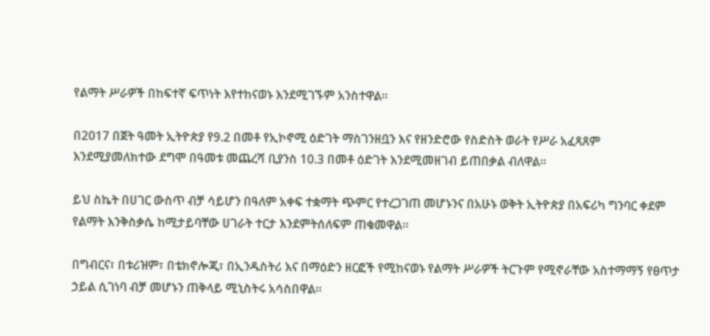የልማት ሥራዎች በከፍተኛ ፍጥነት እየተከናወኑ እንደሚገኙም አንስተዋል።

በ2017 በጀት ዓመት ኢትዮጵያ የ9.2 በመቶ የኢኮኖሚ ዕድገት ማስገንዘቧን እና የዘንድሮው የስድስት ወራት የሥራ አፈጻጸም እንደሚያመለክተው ደግሞ በዓመቱ መጨረሻ ቢያንስ 10.3 በመቶ ዕድገት እንደሚመዘገብ ይጠበቃል ብለዋል።

ይህ ስኬት በሀገር ውስጥ ብቻ ሳይሆን በዓለም አቀፍ ተቋማት ጭምር የተረጋገጠ መሆኑንና በአሁኑ ወቅት ኢትዮጵያ በአፍሪካ ግንባር ቀደም የልማት እንቅስቃሴ ከሚታይባቸው ሀገራት ተርታ እንደምትሰለፍም ጠቁመዋል።

በግብርና፣ በቱሪዝም፣ በቴክኖሎጂ፣ በኢንዱስትሪ እና በማዕድን ዘርፎች የሚከናወኑ የልማት ሥራዎች ትርጉም የሚኖራቸው አስተማማኝ የፀጥታ ኃይል ሲገነባ ብቻ መሆኑን ጠቅላይ ሚኒስትሩ አሳስበዋል።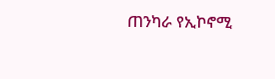ጠንካራ የኢኮኖሚ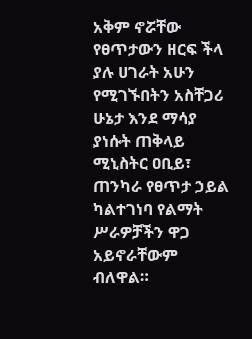አቅም ኖሯቸው የፀጥታውን ዘርፍ ችላ ያሉ ሀገራት አሁን የሚገኙበትን አስቸጋሪ ሁኔታ እንደ ማሳያ ያነሱት ጠቅላይ ሚኒስትር ዐቢይ፣ ጠንካራ የፀጥታ ኃይል ካልተገነባ የልማት ሥራዎቻችን ዋጋ አይኖራቸውም ብለዋል።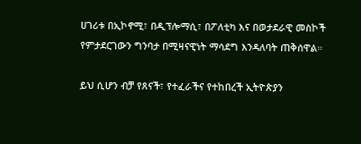ሀገሪቱ በኢኮኖሚ፣ በዲፕሎማሲ፣ በፖለቲካ እና በወታደራዊ መስኮች የምታደርገውን ግንባታ በሚዛናዊነት ማሳደግ እንዳለባት ጠቅሰዋል።

ይህ ሲሆን ብቻ የጸናች፣ የተፈራችና የተከበረች ኢትዮጵያን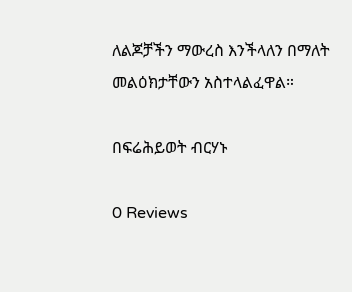ለልጆቻችን ማውረስ እንችላለን በማለት መልዕክታቸውን አስተላልፈዋል።

በፍሬሕይወት ብርሃኑ

0 Reviews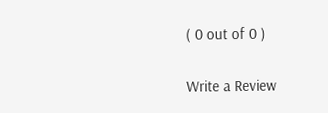( 0 out of 0 )

Write a Review